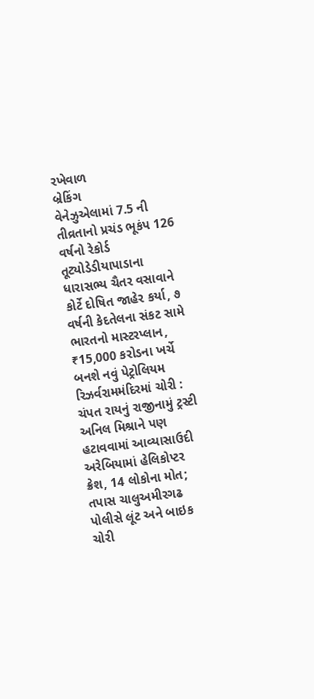રખેવાળ
બ્રેકિંગ
વેનેઝુએલામાં 7.5 ની તીવ્રતાનો પ્રચંડ ભૂકંપ 126 વર્ષનો રેકોર્ડ તૂટ્યોડેડીયાપાડાના ધારાસભ્ય ચૈતર વસાવાને કોર્ટે દોષિત જાહેર કર્યા, ૭ વર્ષની કેદતેલના સંકટ સામે ભારતનો માસ્ટરપ્લાન, ₹15,000 કરોડના ખર્ચે બનશે નવું પેટ્રોલિયમ રિઝર્વરામમંદિરમાં ચોરી : ચંપત રાયનું રાજીનામું ટ્રસ્ટી અનિલ મિશ્રાને પણ હટાવવામાં આવ્યાસાઉદી અરેબિયામાં હેલિકોપ્ટર ક્રેશ, 14 લોકોના મોત; તપાસ ચાલુઅમીરગઢ પોલીસે લૂંટ અને બાઇક ચોરી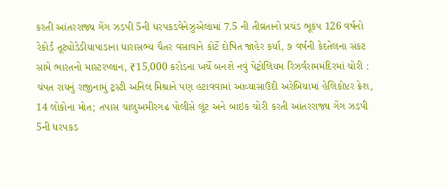કરતી આંતરરાજ્ય ગેંગ ઝડપી 5ની ધરપકડવેનેઝુએલામાં 7.5 ની તીવ્રતાનો પ્રચંડ ભૂકંપ 126 વર્ષનો રેકોર્ડ તૂટ્યોડેડીયાપાડાના ધારાસભ્ય ચૈતર વસાવાને કોર્ટે દોષિત જાહેર કર્યા, ૭ વર્ષની કેદતેલના સંકટ સામે ભારતનો માસ્ટરપ્લાન, ₹15,000 કરોડના ખર્ચે બનશે નવું પેટ્રોલિયમ રિઝર્વરામમંદિરમાં ચોરી : ચંપત રાયનું રાજીનામું ટ્રસ્ટી અનિલ મિશ્રાને પણ હટાવવામાં આવ્યાસાઉદી અરેબિયામાં હેલિકોપ્ટર ક્રેશ, 14 લોકોના મોત; તપાસ ચાલુઅમીરગઢ પોલીસે લૂંટ અને બાઇક ચોરી કરતી આંતરરાજ્ય ગેંગ ઝડપી 5ની ધરપકડ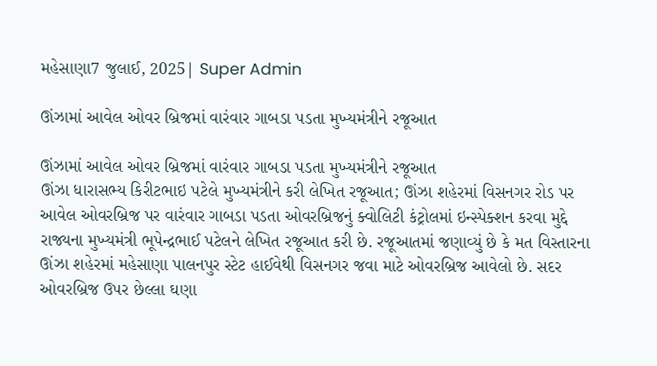મહેસાણા7 જુલાઈ, 2025| Super Admin

ઊંઝામાં આવેલ ઓવર બ્રિજમાં વારંવાર ગાબડા પડતા મુખ્યમંત્રીને રજૂઆત

ઊંઝામાં આવેલ ઓવર બ્રિજમાં વારંવાર ગાબડા પડતા મુખ્યમંત્રીને રજૂઆત
ઊંઝા ધારાસભ્ય કિરીટભાઇ પટેલે મુખ્યમંત્રીને કરી લેખિત રજૂઆત; ઊંઝા શહેરમાં વિસનગર રોડ પર આવેલ ઓવરબ્રિજ પર વારંવાર ગાબડા પડતા ઓવરબ્રિજનું ક્વોલિટી કંટ્રોલમાં ઇન્સ્પેક્શન કરવા મુદ્દે રાજ્યના મુખ્યમંત્રી ભૂપેન્દ્રભાઈ પટેલને લેખિત રજૂઆત કરી છે. રજૂઆતમાં જણાવ્યું છે કે મત વિસ્તારના ઊંઝા શહેરમાં મહેસાણા પાલનપુર સ્ટેટ હાઈવેથી વિસનગર જવા માટે ઓવરબ્રિજ આવેલો છે. સદર ઓવરબ્રિજ ઉપર છેલ્લા ઘણા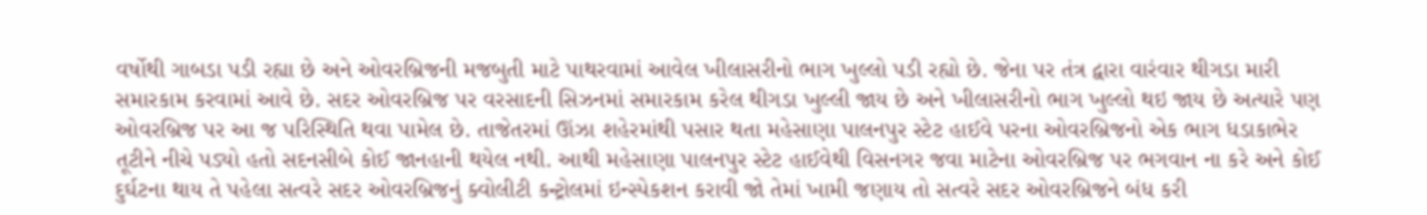વર્ષોથી ગાબડા પડી રહ્યા છે અને ઓવરબ્રિજની મજબુતી માટે પાથરવામાં આવેલ ખીલાસરીનો ભાગ ખુલ્લો પડી રહ્યો છે. જેના પર તંત્ર દ્વારા વારંવાર થીગડા મારી સમારકામ કરવામાં આવે છે. સદર ઓવરબ્રિજ પર વરસાદની સિઝનમાં સમારકામ કરેલ થીગડા ખુલ્લી જાય છે અને ખીલાસરીનો ભાગ ખુલ્લો થઇ જાય છે અત્યારે પણ ઓવરબ્રિજ પર આ જ પરિસ્થિતિ થવા પામેલ છે. તાજેતરમાં ઊંઝા શહેરમાંથી પસાર થતા મહેસાણા પાલનપુર સ્ટેટ હાઈવે પરના ઓવરબ્રિજનો એક ભાગ ધડાકાભેર તૂટીને નીચે પડ્યો હતો સદનસીબે કોઈ જાનહાની થયેલ નથી. આથી મહેસાણા પાલનપુર સ્ટેટ હાઈવેથી વિસનગર જવા માટેના ઓવરબ્રિજ પર ભગવાન ના કરે અને કોઈ દુર્ઘટના થાય તે પહેલા સત્વરે સદર ઓવરબ્રિજનું ક્વોલીટી કન્ટ્રોલમાં ઇન્સ્પેકશન કરાવી જો તેમાં ખામી જણાય તો સત્વરે સદર ઓવરબ્રિજને બંધ કરી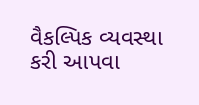વૈકલ્પિક વ્યવસ્થા કરી આપવા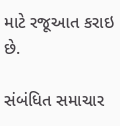માટે રજૂઆત કરાઇ છે.

સંબંધિત સમાચાર